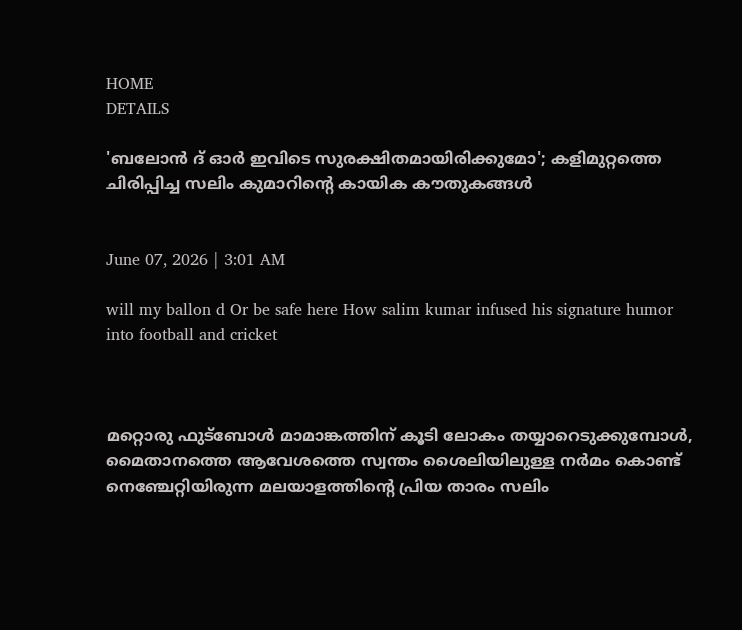HOME
DETAILS

'ബലോന്‍ ദ് ഓര്‍ ഇവിടെ സുരക്ഷിതമായിരിക്കുമോ'; കളിമുറ്റത്തെ ചിരിപ്പിച്ച സലിം കുമാറിന്റെ കായിക കൗതുകങ്ങള്‍


June 07, 2026 | 3:01 AM

will my ballon d Or be safe here How salim kumar infused his signature humor into football and cricket



മറ്റൊരു ഫുട്‌ബോള്‍ മാമാങ്കത്തിന് കൂടി ലോകം തയ്യാറെടുക്കുമ്പോള്‍, മൈതാനത്തെ ആവേശത്തെ സ്വന്തം ശൈലിയിലുള്ള നര്‍മം കൊണ്ട് നെഞ്ചേറ്റിയിരുന്ന മലയാളത്തിന്റെ പ്രിയ താരം സലിം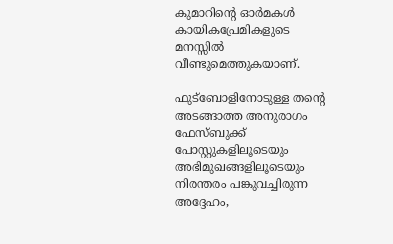കുമാറിന്റെ ഓര്‍മകള്‍ കായികപ്രേമികളുടെ മനസ്സില്‍ വീണ്ടുമെത്തുകയാണ്.

ഫുട്‌ബോളിനോടുള്ള തന്റെ അടങ്ങാത്ത അനുരാഗം ഫേസ്ബുക്ക് പോസ്റ്റുകളിലൂടെയും അഭിമുഖങ്ങളിലൂടെയും നിരന്തരം പങ്കുവച്ചിരുന്ന അദ്ദേഹം,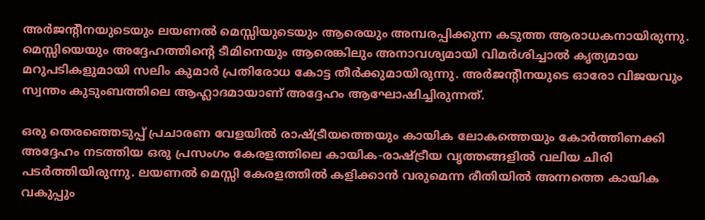അര്‍ജന്റീനയുടെയും ലയണല്‍ മെസ്സിയുടെയും ആരെയും അമ്പരപ്പിക്കുന്ന കടുത്ത ആരാധകനായിരുന്നു. മെസ്സിയെയും അദ്ദേഹത്തിന്റെ ടീമിനെയും ആരെങ്കിലും അനാവശ്യമായി വിമര്‍ശിച്ചാല്‍ കൃത്യമായ മറുപടികളുമായി സലിം കുമാര്‍ പ്രതിരോധ കോട്ട തീര്‍ക്കുമായിരുന്നു. അര്‍ജന്റീനയുടെ ഓരോ വിജയവും സ്വന്തം കുടുംബത്തിലെ ആഹ്ലാദമായാണ് അദ്ദേഹം ആഘോഷിച്ചിരുന്നത്.

ഒരു തെരഞ്ഞെടുപ്പ് പ്രചാരണ വേളയില്‍ രാഷ്ട്രീയത്തെയും കായിക ലോകത്തെയും കോര്‍ത്തിണക്കി അദ്ദേഹം നടത്തിയ ഒരു പ്രസംഗം കേരളത്തിലെ കായിക-രാഷ്ട്രീയ വൃത്തങ്ങളില്‍ വലിയ ചിരി പടര്‍ത്തിയിരുന്നു. ലയണല്‍ മെസ്സി കേരളത്തില്‍ കളിക്കാന്‍ വരുമെന്ന രീതിയില്‍ അന്നത്തെ കായിക വകുപ്പും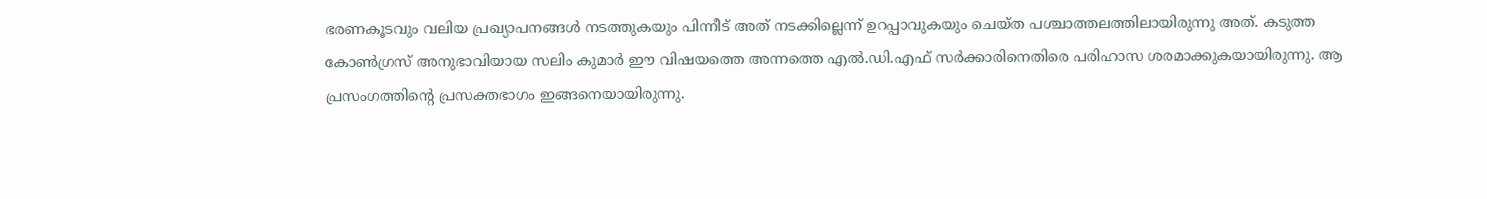ഭരണകൂടവും വലിയ പ്രഖ്യാപനങ്ങള്‍ നടത്തുകയും പിന്നീട് അത് നടക്കില്ലെന്ന് ഉറപ്പാവുകയും ചെയ്ത പശ്ചാത്തലത്തിലായിരുന്നു അത്. കടുത്ത കോണ്‍ഗ്രസ് അനുഭാവിയായ സലിം കുമാര്‍ ഈ വിഷയത്തെ അന്നത്തെ എല്‍.ഡി.എഫ് സര്‍ക്കാരിനെതിരെ പരിഹാസ ശരമാക്കുകയായിരുന്നു. ആ പ്രസംഗത്തിന്റെ പ്രസക്തഭാഗം ഇങ്ങനെയായിരുന്നു.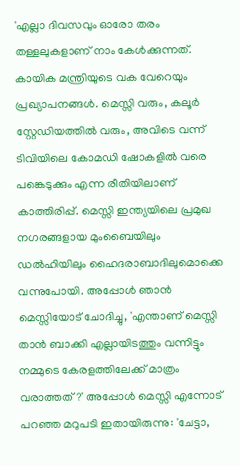'എല്ലാ ദിവസവും ഓരോ തരം തള്ളലുകളാണ് നാം കേള്‍ക്കുന്നത്. കായിക മന്ത്രിയുടെ വക വേറെയും പ്രഖ്യാപനങ്ങള്‍. മെസ്സി വരും, കലൂര്‍ സ്റ്റേഡിയത്തില്‍ വരും, അവിടെ വന്ന് ടിവിയിലെ കോമഡി ഷോകളില്‍ വരെ പങ്കെടുക്കും എന്ന രീതിയിലാണ് കാത്തിരിപ്പ്. മെസ്സി ഇന്ത്യയിലെ പ്രമുഖ നഗരങ്ങളായ മുംബൈയിലും ഡല്‍ഹിയിലും ഹൈദരാബാദിലുമൊക്കെ വന്നുപോയി. അപ്പോള്‍ ഞാന്‍ മെസ്സിയോട് ചോദിച്ചു, 'എന്താണ് മെസ്സി താന്‍ ബാക്കി എല്ലായിടത്തും വന്നിട്ടും നമ്മുടെ കേരളത്തിലേക്ക് മാത്രം വരാത്തത്?' അപ്പോള്‍ മെസ്സി എന്നോട് പറഞ്ഞ മറുപടി ഇതായിരുന്നു: 'ചേട്ടാ,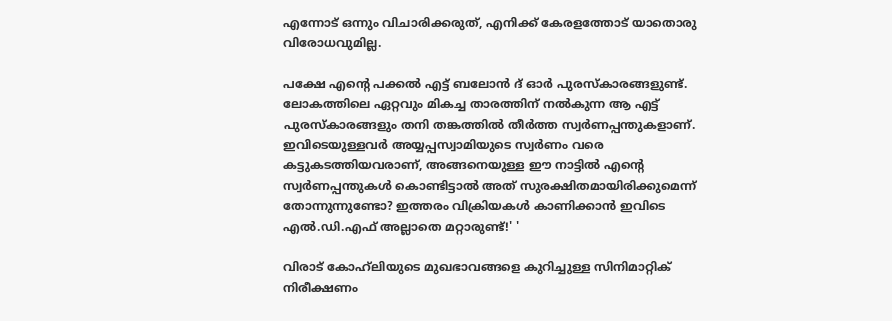എന്നോട് ഒന്നും വിചാരിക്കരുത്, എനിക്ക് കേരളത്തോട് യാതൊരു വിരോധവുമില്ല.

പക്ഷേ എന്റെ പക്കല്‍ എട്ട് ബലോന്‍ ദ് ഓര്‍ പുരസ്‌കാരങ്ങളുണ്ട്. ലോകത്തിലെ ഏറ്റവും മികച്ച താരത്തിന് നല്‍കുന്ന ആ എട്ട് പുരസ്‌കാരങ്ങളും തനി തങ്കത്തില്‍ തീര്‍ത്ത സ്വര്‍ണപ്പന്തുകളാണ്. ഇവിടെയുള്ളവര്‍ അയ്യപ്പസ്വാമിയുടെ സ്വര്‍ണം വരെ കട്ടുകടത്തിയവരാണ്, അങ്ങനെയുള്ള ഈ നാട്ടില്‍ എന്റെ സ്വര്‍ണപ്പന്തുകള്‍ കൊണ്ടിട്ടാല്‍ അത് സുരക്ഷിതമായിരിക്കുമെന്ന് തോന്നുന്നുണ്ടോ? ഇത്തരം വിക്രിയകള്‍ കാണിക്കാന്‍ ഇവിടെ എല്‍.ഡി.എഫ് അല്ലാതെ മറ്റാരുണ്ട്!' '

വിരാട് കോഹ്‌ലിയുടെ മുഖഭാവങ്ങളെ കുറിച്ചുള്ള സിനിമാറ്റിക് നിരീക്ഷണം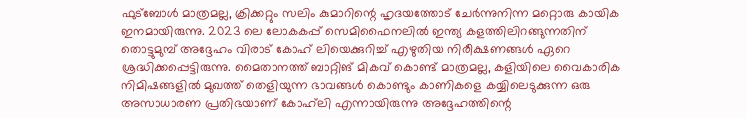ഫുട്‌ബോള്‍ മാത്രമല്ല, ക്രിക്കറ്റും സലിം കുമാറിന്റെ ഹൃദയത്തോട് ചേര്‍ന്നുനിന്ന മറ്റൊരു കായിക ഇനമായിരുന്നു. 2023 ലെ ലോകകപ്പ് സെമിഫൈനലില്‍ ഇന്ത്യ കളത്തിലിറങ്ങുന്നതിന് തൊട്ടുമുമ്പ് അദ്ദേഹം വിരാട് കോഹ് ലിയെക്കുറിച്ച് എഴുതിയ നിരീക്ഷണങ്ങള്‍ ഏറെ ശ്രദ്ധിക്കപ്പെട്ടിരുന്നു. മൈതാനത്ത് ബാറ്റിങ് മികവ് കൊണ്ട് മാത്രമല്ല, കളിയിലെ വൈകാരിക നിമിഷങ്ങളില്‍ മുഖത്ത് തെളിയുന്ന ഭാവങ്ങള്‍ കൊണ്ടും കാണികളെ കയ്യിലെടുക്കുന്ന ഒരു അസാധാരണ പ്രതിഭയാണ് കോഹ്‌ലി എന്നായിരുന്നു അദ്ദേഹത്തിന്റെ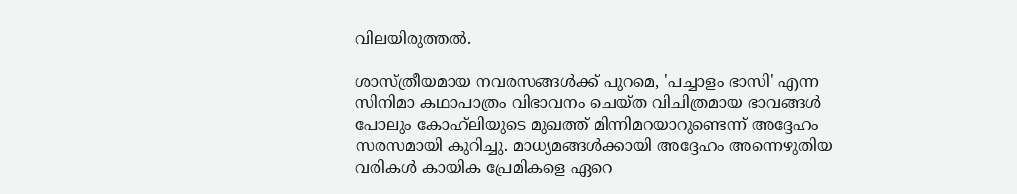വിലയിരുത്തല്‍.

ശാസ്ത്രീയമായ നവരസങ്ങള്‍ക്ക് പുറമെ, 'പച്ചാളം ഭാസി' എന്ന സിനിമാ കഥാപാത്രം വിഭാവനം ചെയ്ത വിചിത്രമായ ഭാവങ്ങള്‍ പോലും കോഹ്‌ലിയുടെ മുഖത്ത് മിന്നിമറയാറുണ്ടെന്ന് അദ്ദേഹം സരസമായി കുറിച്ചു. മാധ്യമങ്ങള്‍ക്കായി അദ്ദേഹം അന്നെഴുതിയ വരികള്‍ കായിക പ്രേമികളെ ഏറെ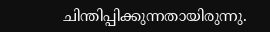ചിന്തിപ്പിക്കുന്നതായിരുന്നു.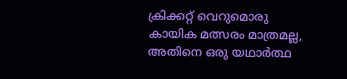ക്രിക്കറ്റ് വെറുമൊരു കായിക മത്സരം മാത്രമല്ല, അതിനെ ഒരു യഥാര്‍ത്ഥ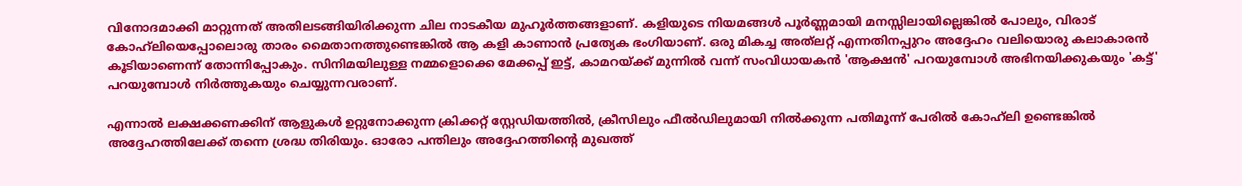വിനോദമാക്കി മാറ്റുന്നത് അതിലടങ്ങിയിരിക്കുന്ന ചില നാടകീയ മുഹൂര്‍ത്തങ്ങളാണ്. കളിയുടെ നിയമങ്ങള്‍ പൂര്‍ണ്ണമായി മനസ്സിലായില്ലെങ്കില്‍ പോലും, വിരാട് കോഹ്‌ലിയെപ്പോലൊരു താരം മൈതാനത്തുണ്ടെങ്കില്‍ ആ കളി കാണാന്‍ പ്രത്യേക ഭംഗിയാണ്. ഒരു മികച്ച അത്‌ലറ്റ് എന്നതിനപ്പുറം അദ്ദേഹം വലിയൊരു കലാകാരന്‍ കൂടിയാണെന്ന് തോന്നിപ്പോകും. സിനിമയിലുള്ള നമ്മളൊക്കെ മേക്കപ്പ് ഇട്ട്, കാമറയ്ക്ക് മുന്നില്‍ വന്ന് സംവിധായകന്‍ 'ആക്ഷന്‍' പറയുമ്പോള്‍ അഭിനയിക്കുകയും 'കട്ട്' പറയുമ്പോള്‍ നിര്‍ത്തുകയും ചെയ്യുന്നവരാണ്.

എന്നാല്‍ ലക്ഷക്കണക്കിന് ആളുകള്‍ ഉറ്റുനോക്കുന്ന ക്രിക്കറ്റ് സ്റ്റേഡിയത്തില്‍, ക്രീസിലും ഫീല്‍ഡിലുമായി നില്‍ക്കുന്ന പതിമൂന്ന് പേരില്‍ കോഹ്‌ലി ഉണ്ടെങ്കില്‍ അദ്ദേഹത്തിലേക്ക് തന്നെ ശ്രദ്ധ തിരിയും. ഓരോ പന്തിലും അദ്ദേഹത്തിന്റെ മുഖത്ത്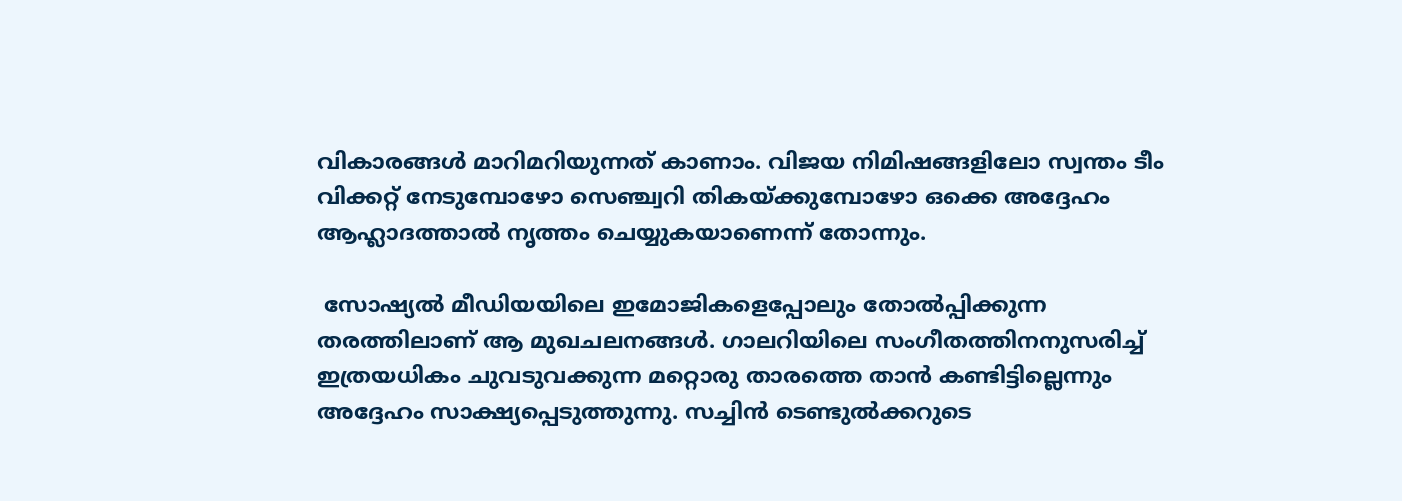വികാരങ്ങള്‍ മാറിമറിയുന്നത് കാണാം. വിജയ നിമിഷങ്ങളിലോ സ്വന്തം ടീം വിക്കറ്റ് നേടുമ്പോഴോ സെഞ്ച്വറി തികയ്ക്കുമ്പോഴോ ഒക്കെ അദ്ദേഹം ആഹ്ലാദത്താല്‍ നൃത്തം ചെയ്യുകയാണെന്ന് തോന്നും.

 സോഷ്യല്‍ മീഡിയയിലെ ഇമോജികളെപ്പോലും തോല്‍പ്പിക്കുന്ന തരത്തിലാണ് ആ മുഖചലനങ്ങള്‍. ഗാലറിയിലെ സംഗീതത്തിനനുസരിച്ച് ഇത്രയധികം ചുവടുവക്കുന്ന മറ്റൊരു താരത്തെ താന്‍ കണ്ടിട്ടില്ലെന്നും അദ്ദേഹം സാക്ഷ്യപ്പെടുത്തുന്നു. സച്ചിന്‍ ടെണ്ടുല്‍ക്കറുടെ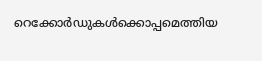റെക്കോര്‍ഡുകള്‍ക്കൊപ്പമെത്തിയ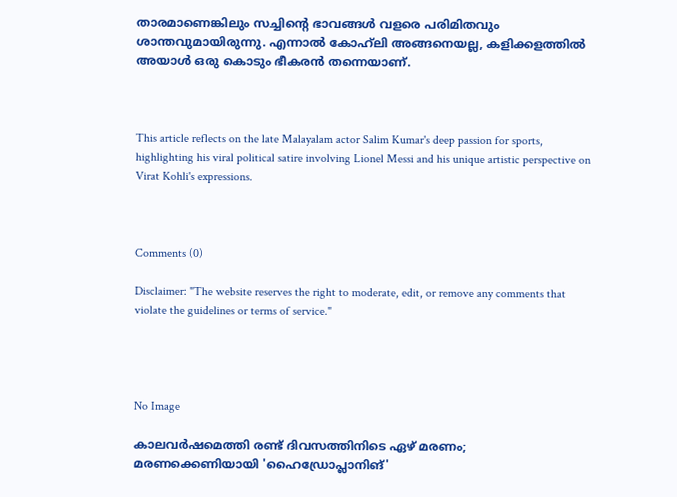താരമാണെങ്കിലും സച്ചിന്റെ ഭാവങ്ങള്‍ വളരെ പരിമിതവും ശാന്തവുമായിരുന്നു. എന്നാല്‍ കോഹ്‌ലി അങ്ങനെയല്ല, കളിക്കളത്തില്‍ അയാള്‍ ഒരു കൊടും ഭീകരന്‍ തന്നെയാണ്.



This article reflects on the late Malayalam actor Salim Kumar's deep passion for sports, highlighting his viral political satire involving Lionel Messi and his unique artistic perspective on Virat Kohli's expressions.



Comments (0)

Disclaimer: "The website reserves the right to moderate, edit, or remove any comments that violate the guidelines or terms of service."




No Image

കാലവർഷമെത്തി രണ്ട് ദിവസത്തിനിടെ ഏഴ് മരണം; മരണക്കെണിയായി 'ഹൈഡ്രോപ്ലാനിങ്'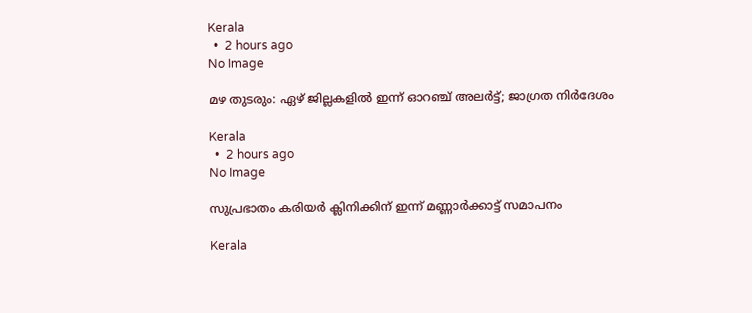Kerala
  •  2 hours ago
No Image

മഴ തുടരും: ഏഴ് ജില്ലകളിൽ ഇന്ന് ഓറഞ്ച് അലർട്ട്; ജാഗ്രത നിർദേശം

Kerala
  •  2 hours ago
No Image

സുപ്രഭാതം കരിയർ ക്ലിനിക്കിന് ഇന്ന് മണ്ണാർക്കാട്ട് സമാപനം

Kerala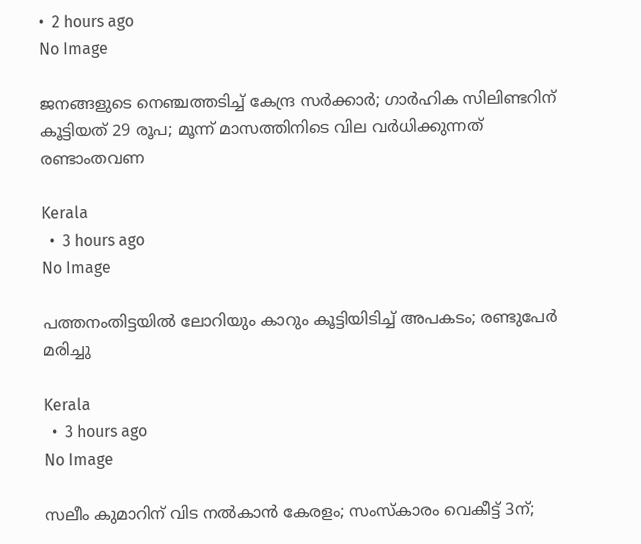•  2 hours ago
No Image

ജനങ്ങളുടെ നെഞ്ചത്തടിച്ച് കേന്ദ്ര സര്‍ക്കാര്‍; ഗാര്‍ഹിക സിലിണ്ടറിന് കൂട്ടിയത് 29 രൂപ; മൂന്ന് മാസത്തിനിടെ വില വര്‍ധിക്കുന്നത് രണ്ടാംതവണ

Kerala
  •  3 hours ago
No Image

പത്തനംതിട്ടയില്‍ ലോറിയും കാറും കൂട്ടിയിടിച്ച് അപകടം; രണ്ടുപേര്‍ മരിച്ചു

Kerala
  •  3 hours ago
No Image

സലീം കുമാറിന് വിട നൽകാൻ കേരളം; സംസ്കാരം വെകീട്ട് 3ന്;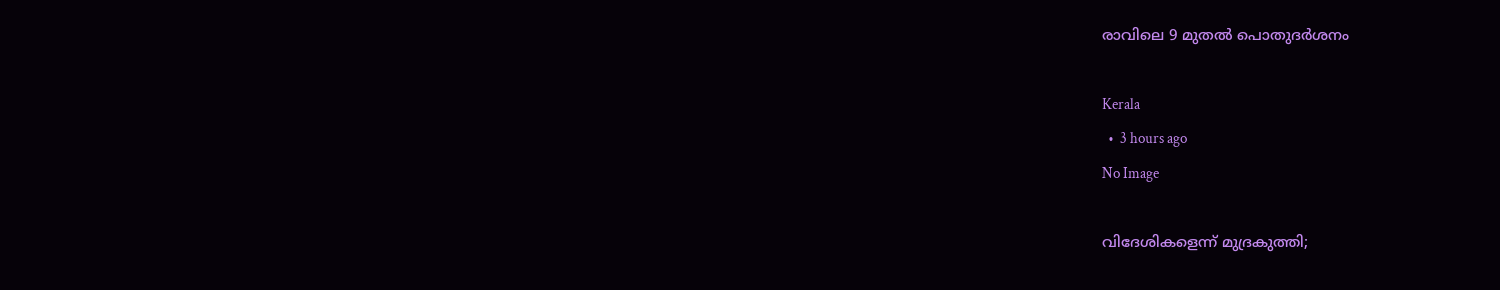രാവിലെ 9 മുതൽ പൊതുദർശനം

Kerala
  •  3 hours ago
No Image

വിദേശികളെന്ന് മുദ്രകുത്തി;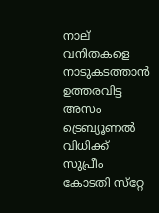നാല് വനിതകളെ നാടുകടത്താന്‍ ഉത്തരവിട്ട അസം ട്രെബ്യൂണല്‍ വിധിക്ക് സുപ്രീം കോടതി സ്‌റ്റേ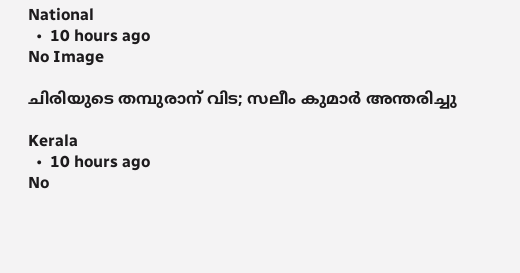National
  •  10 hours ago
No Image

ചിരിയുടെ തമ്പുരാന് വിട; സലീം കുമാർ അന്തരിച്ചു

Kerala
  •  10 hours ago
No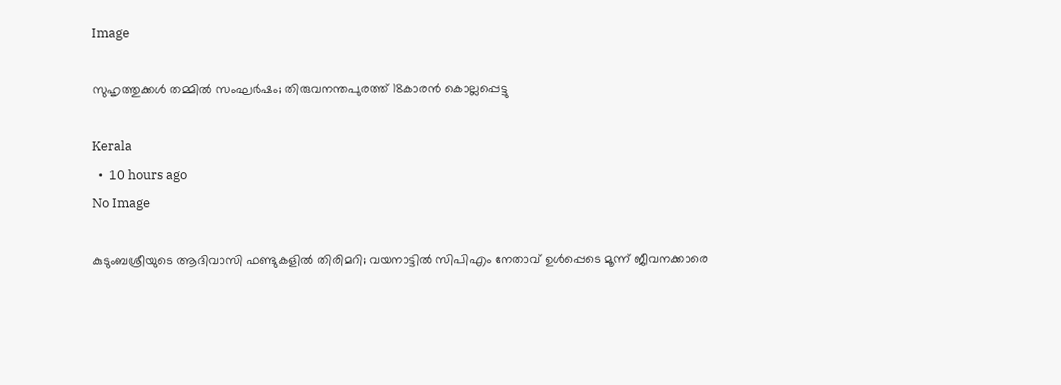Image

സുഹൃത്തുക്കള്‍ തമ്മില്‍ സംഘര്‍ഷം; തിരുവനന്തപുരത്ത് 18കാരന്‍ കൊല്ലപ്പെട്ടു

Kerala
  •  10 hours ago
No Image

കുടുംബശ്രീയുടെ ആദിവാസി ഫണ്ടുകളില്‍ തിരിമറി; വയനാട്ടില്‍ സിപിഎം നേതാവ് ഉള്‍പ്പെടെ മൂന്ന് ജീവനക്കാരെ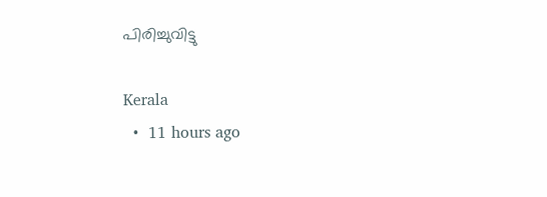പിരിച്ചുവിട്ടു

Kerala
  •  11 hours ago